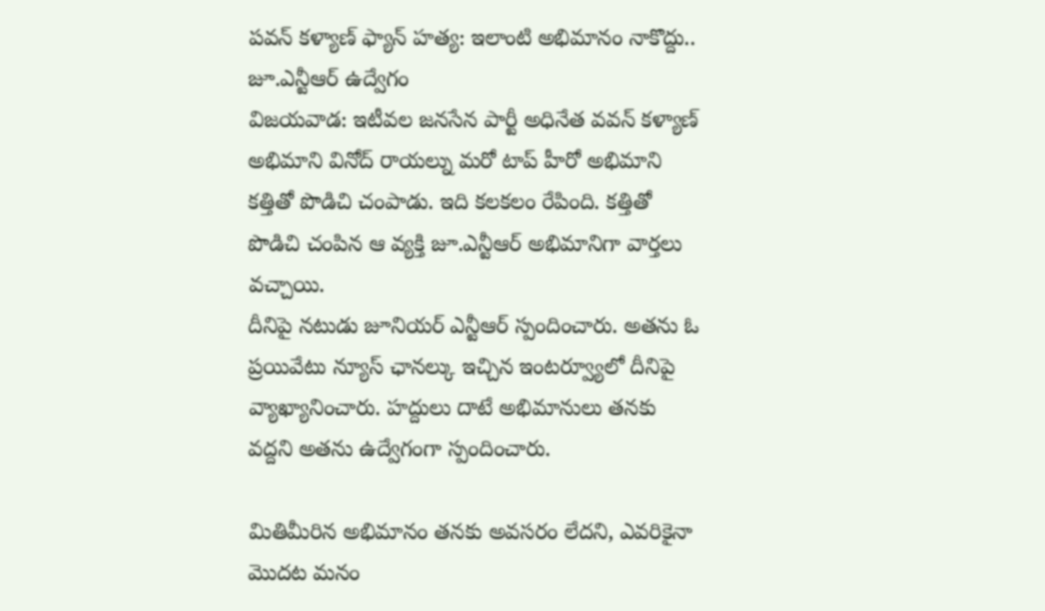పవన్ కళ్యాణ్ ఫ్యాన్ హత్య: ఇలాంటి అభిమానం నాకొద్దు.. జూ.ఎన్టీఆర్ ఉద్వేగం
విజయవాడ: ఇటీవల జనసేన పార్టీ అధినేత వవన్ కళ్యాణ్ అభిమాని వినోద్ రాయల్ను మరో టాప్ హీరో అభిమాని కత్తితో పొడిచి చంపాడు. ఇది కలకలం రేపింది. కత్తితో పొడిచి చంపిన ఆ వ్యక్తి జూ.ఎన్టీఆర్ అభిమానిగా వార్తలు వచ్చాయి.
దీనిపై నటుడు జూనియర్ ఎన్టీఆర్ స్పందించారు. అతను ఓ ప్రయివేటు న్యూస్ ఛానల్కు ఇచ్చిన ఇంటర్వ్యూలో దీనిపై వ్యాఖ్యానించారు. హద్దులు దాటే అభిమానులు తనకు వద్దని అతను ఉద్వేగంగా స్పందించారు.

మితిమీరిన అభిమానం తనకు అవసరం లేదని, ఎవరికైనా మొదట మనం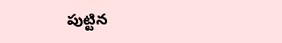పుట్టిన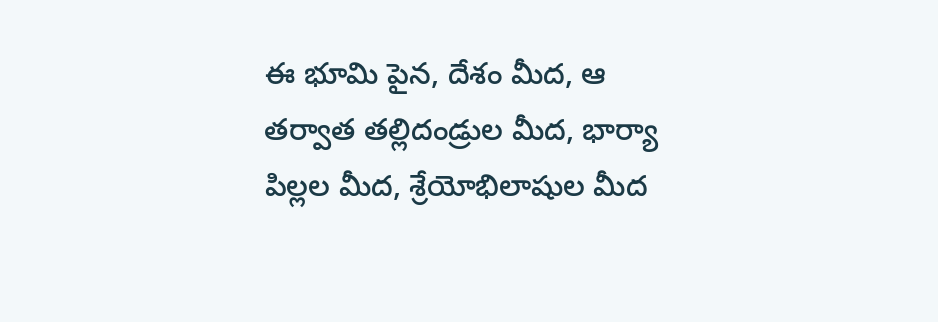ఈ భూమి పైన, దేశం మీద, ఆ తర్వాత తల్లిదండ్రుల మీద, భార్యా పిల్లల మీద, శ్రేయోభిలాషుల మీద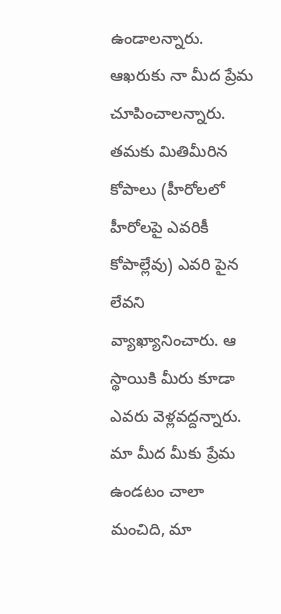ఉండాలన్నారు. ఆఖరుకు నా మీద ప్రేమ చూపించాలన్నారు.
తమకు మితిమీరిన కోపాలు (హీరోలలో హీరోలపై ఎవరికీ కోపాల్లేవు) ఎవరి పైన లేవని వ్యాఖ్యానించారు. ఆ స్థాయికి మీరు కూడా ఎవరు వెళ్లవద్దన్నారు. మా మీద మీకు ప్రేమ ఉండటం చాలా మంచిది, మా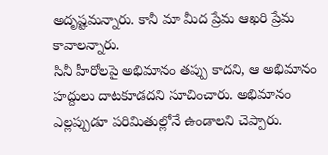అదృష్టమన్నారు. కానీ మా మీద ప్రేమ ఆఖరి ప్రేమ కావాలన్నారు.
సినీ హీరోలపై అభిమానం తప్పు కాదని, ఆ అభిమానం హద్దులు దాటకూడదని సూచించారు. అభిమానం ఎల్లప్పుడూ పరిమితుల్లోనే ఉండాలని చెప్పారు.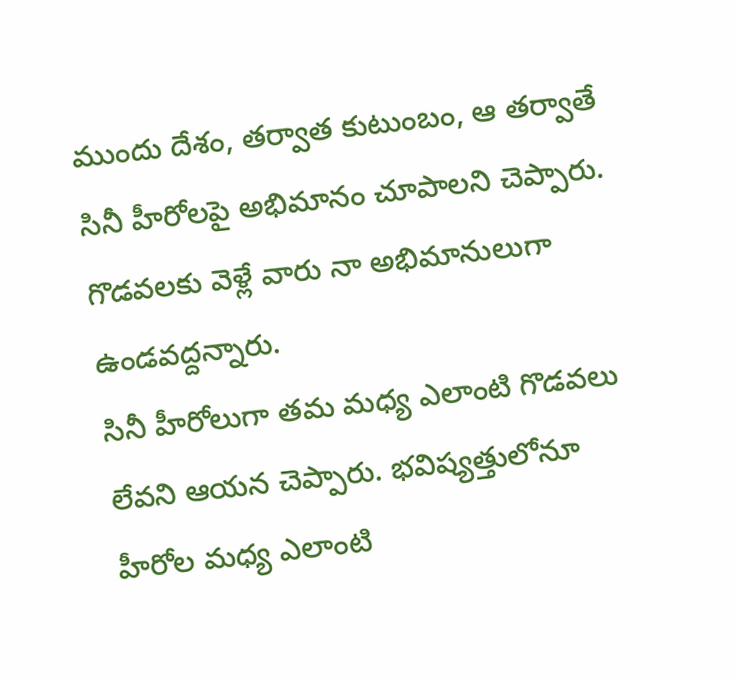ముందు దేశం, తర్వాత కుటుంబం, ఆ తర్వాతే సినీ హీరోలపై అభిమానం చూపాలని చెప్పారు. గొడవలకు వెళ్లే వారు నా అభిమానులుగా ఉండవద్దన్నారు.
సినీ హీరోలుగా తమ మధ్య ఎలాంటి గొడవలు లేవని ఆయన చెప్పారు. భవిష్యత్తులోనూ హీరోల మధ్య ఎలాంటి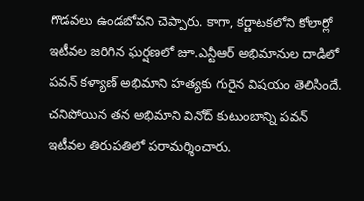గొడవలు ఉండబోవని చెప్పారు. కాగా, కర్ణాటకలోని కోలార్లో ఇటీవల జరిగిన ఘర్షణలో జూ.ఎన్టీఆర్ అభిమానుల దాడిలో పవన్ కళ్యాణ్ అభిమాని హత్యకు గురైన విషయం తెలిసిందే. చనిపోయిన తన అభిమాని వినోద్ కుటుంబాన్ని పవన్ ఇటీవల తిరుపతిలో పరామర్శించారు.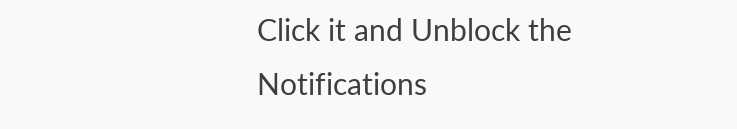Click it and Unblock the Notifications